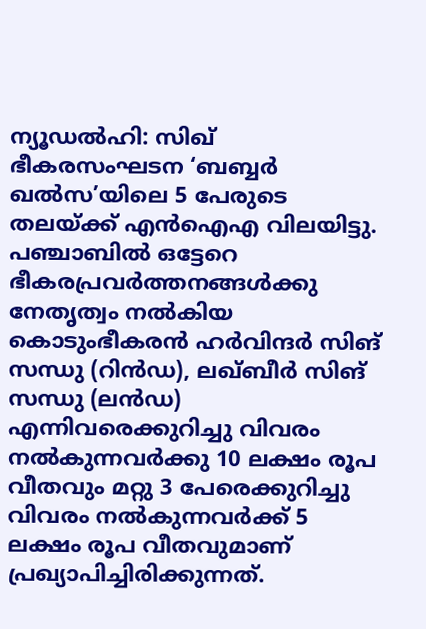ന്യൂഡൽഹി: സിഖ് ഭീകരസംഘടന ‘ബബ്ബർ ഖൽസ’യിലെ 5 പേരുടെ തലയ്ക്ക് എൻഐഎ വിലയിട്ടു. പഞ്ചാബിൽ ഒട്ടേറെ ഭീകരപ്രവർത്തനങ്ങൾക്കു നേതൃത്വം നൽകിയ കൊടുംഭീകരൻ ഹർവിന്ദർ സിങ് സന്ധു (റിൻഡ), ലഖ്ബീർ സിങ് സന്ധു (ലൻഡ) എന്നിവരെക്കുറിച്ചു വിവരം നൽകുന്നവർക്കു 10 ലക്ഷം രൂപ വീതവും മറ്റു 3 പേരെക്കുറിച്ചു വിവരം നൽകുന്നവർക്ക് 5 ലക്ഷം രൂപ വീതവുമാണ് പ്രഖ്യാപിച്ചിരിക്കുന്നത്.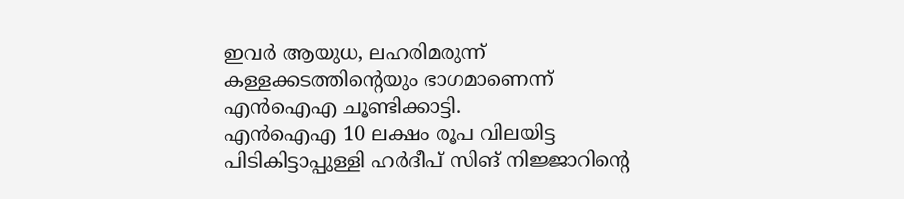ഇവർ ആയുധ, ലഹരിമരുന്ന് കള്ളക്കടത്തിന്റെയും ഭാഗമാണെന്ന് എൻഐഎ ചൂണ്ടിക്കാട്ടി.
എൻഐഎ 10 ലക്ഷം രൂപ വിലയിട്ട പിടികിട്ടാപ്പുള്ളി ഹർദീപ് സിങ് നിജ്ജാറിന്റെ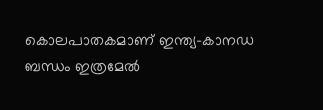കൊലപാതകമാണ് ഇന്ത്യ–കാനഡ ബന്ധം ഇത്രമേൽ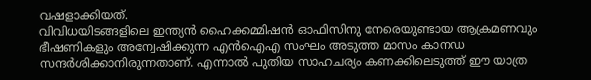വഷളാക്കിയത്.
വിവിധയിടങ്ങളിലെ ഇന്ത്യൻ ഹൈക്കമ്മിഷൻ ഓഫിസിനു നേരെയുണ്ടായ ആക്രമണവും ഭീഷണികളും അന്വേഷിക്കുന്ന എൻഐഎ സംഘം അടുത്ത മാസം കാനഡ സന്ദർശിക്കാനിരുന്നതാണ്. എന്നാൽ പുതിയ സാഹചര്യം കണക്കിലെടുത്ത് ഈ യാത്ര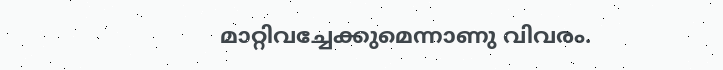മാറ്റിവച്ചേക്കുമെന്നാണു വിവരം.